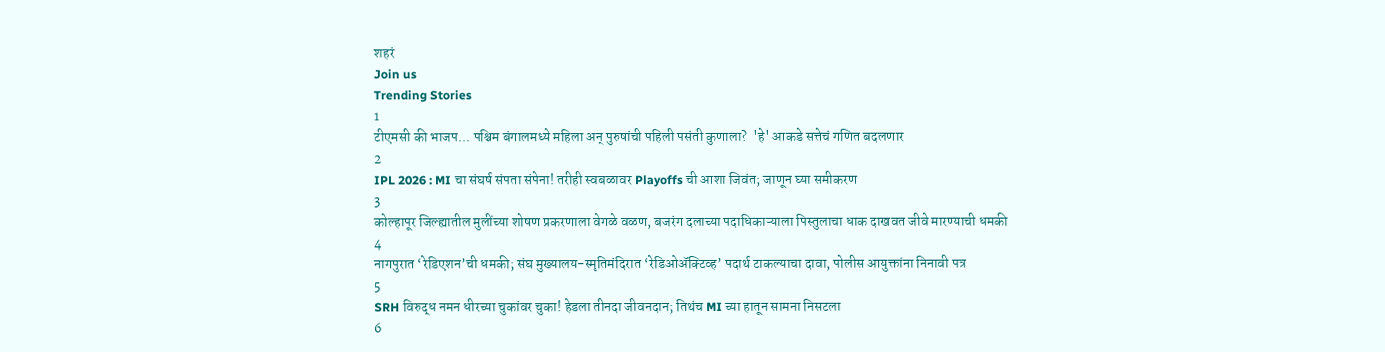शहरं
Join us
Trending Stories
1
टीएमसी की भाजप... पश्चिम बंगालमध्ये महिला अन् पुरुषांची पहिली पसंती कुणाला?  'हे' आकडे सत्तेचं गणित बदलणार
2
IPL 2026 : MI चा संघर्ष संपता संपेना! तरीही स्वबळावर Playoffs ची आशा जिवंत; जाणून घ्या समीकरण
3
कोल्हापूर जिल्ह्यातील मुलींच्या शोषण प्रकरणाला वेगळे वळण, बजरंग दलाच्या पदाधिकाऱ्याला पिस्तुलाचा धाक दाखवत जीवे मारण्याची धमकी
4
नागपुरात ‘रेडिएशन’ची धमकी; संघ मुख्यालय-स्मृतिमंदिरात ‘रेडिओॲक्टिव्ह’ पदार्थ टाकल्याचा दावा, पोलीस आयुक्तांना निनावी पत्र
5
SRH विरुद्ध नमन धीरच्या चुकांवर चुका! हेडला तीनदा जीवनदान; तिथंच MI च्या हातून सामना निसटला
6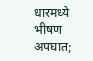धारमध्ये भीषण अपघात;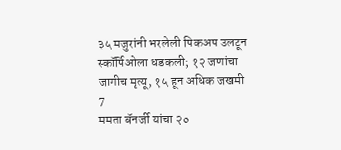३५ मजुरांनी भरलेली पिकअप उलटून स्कॉर्पिओला धडकली; १२ जणांचा जागीच मृत्यू, १५ हून अधिक जखमी
7
ममता बॅनर्जी यांचा २०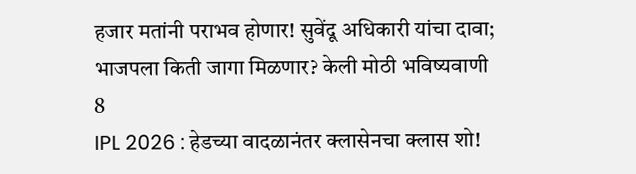हजार मतांनी पराभव होणार! सुवेंदू अधिकारी यांचा दावा; भाजपला किती जागा मिळणार? केली मोठी भविष्यवाणी
8
IPL 2026 : हेडच्या वादळानंतर क्लासेनचा क्लास शो!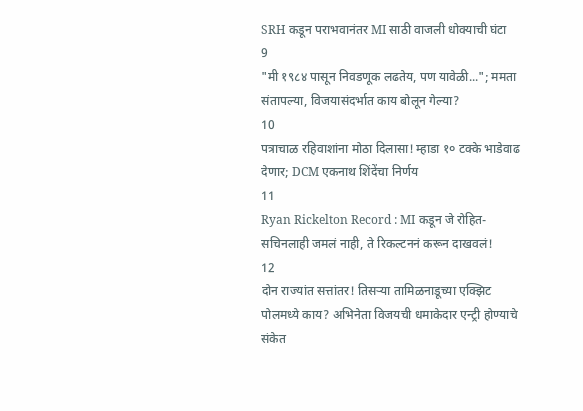SRH कडून पराभवानंतर MI साठी वाजली धोक्याची घंटा
9
"मी १९८४ पासून निवडणूक लढतेय, पण यावेळी..."; ममता संतापल्या, विजयासंदर्भात काय बोलून गेल्या?
10
पत्राचाळ रहिवाशांना मोठा दिलासा! म्हाडा १० टक्के भाडेवाढ देणार; DCM एकनाथ शिंदेंचा निर्णय
11
Ryan Rickelton Record : MI कडून जे रोहित-सचिनलाही जमलं नाही, ते रिकल्टननं करून दाखवलं!
12
दोन राज्यांत सत्तांतर! तिसऱ्या तामिळनाडूच्या एक्झिट पोलमध्ये काय? अभिनेता विजयची धमाकेदार एन्ट्री होण्याचे संकेत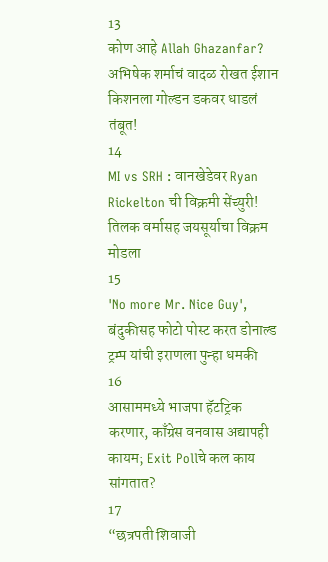13
कोण आहे Allah Ghazanfar? अभिषेक शर्माचं वादळ रोखत ईशान किशनला गोल्डन डकवर धाडलं तंबूत!
14
MI vs SRH : वानखेडेवर Ryan Rickelton ची विक्रमी सेंच्युरी! तिलक वर्मासह जयसूर्याचा विक्रम मोडला
15
'No more Mr. Nice Guy', बंदुकीसह फोटो पोस्ट करत डोनाल्ड ट्रम्प यांची इराणला पुन्हा धमकी
16
आसाममध्ये भाजपा हॅटट्रिक करणार, काँग्रेस वनवास अद्यापही कायम; Exit Pollचे कल काय सांगतात?
17
“छत्रपती शिवाजी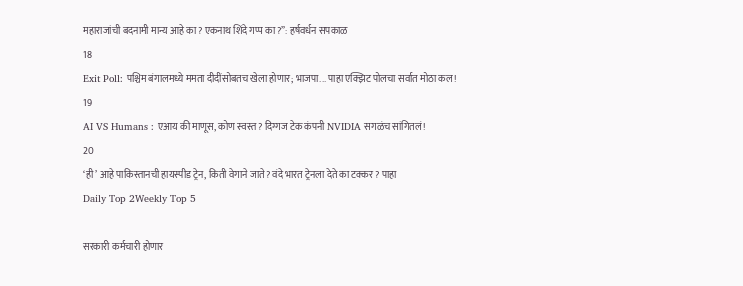महाराजांची बदनामी मान्य आहे का? एकनाथ शिंदे गप्प का?”: हर्षवर्धन सपकाळ
18
Exit Poll: पश्चिम बंगालमध्ये ममता दीदींसोबतच खेला होणार; भाजपा... पाहा एक्झिट पोलचा सर्वात मोठा कल!
19
AI VS Humans : एआय की माणूस, कोण स्वस्त? दिग्गज टेक कंपनी NVIDIA सगळंच सांगितलं!
20
‘ही’ आहे पाकिस्तानची हायस्पीड ट्रेन, किती वेगाने जाते? वंदे भारत ट्रेनला देते का टक्कर? पाहा
Daily Top 2Weekly Top 5

सरकारी कर्मचारी होणार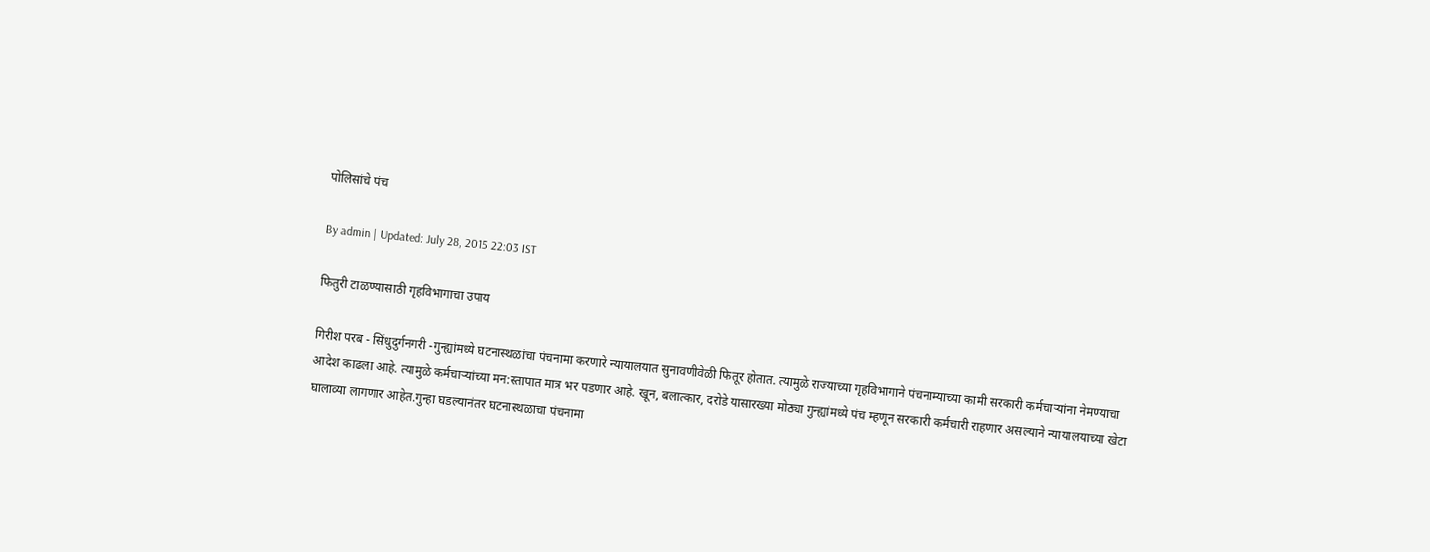पोलिसांचे पंच

By admin | Updated: July 28, 2015 22:03 IST

फितुरी टाळण्यासाठी गृहविभागाचा उपाय

गिरीश परब - सिंधुदुर्गनगरी -गुन्ह्यांमध्ये घटनास्थळांचा पंचनामा करणारे न्यायालयात सुनावणीवेळी फितूर होतात. त्यामुळे राज्याच्या गृहविभागाने पंचनाम्याच्या कामी सरकारी कर्मचाऱ्यांना नेमण्याचा आदेश काढला आहे. त्यामुळे कर्मचाऱ्यांच्या मन:स्तापात मात्र भर पडणार आहे. खून, बलात्कार, दरोडे यासारख्या मोठ्या गुन्ह्यांमध्ये पंच म्हणून सरकारी कर्मचारी राहणार असल्याने न्यायालयाच्या खेटा घालाव्या लागणार आहेत.गुन्हा घडल्यानंतर घटनास्थळाचा पंचनामा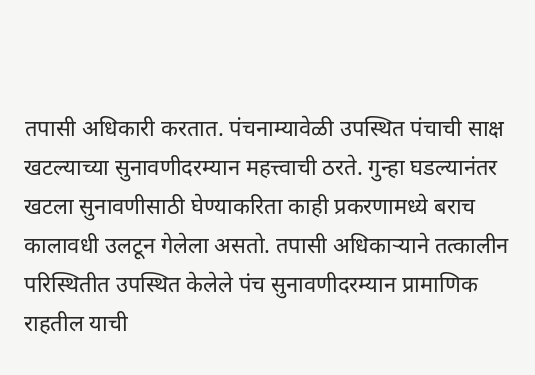तपासी अधिकारी करतात. पंचनाम्यावेळी उपस्थित पंचाची साक्ष खटल्याच्या सुनावणीदरम्यान महत्त्वाची ठरते. गुन्हा घडल्यानंतर खटला सुनावणीसाठी घेण्याकरिता काही प्रकरणामध्ये बराच कालावधी उलटून गेलेला असतो. तपासी अधिकाऱ्याने तत्कालीन परिस्थितीत उपस्थित केलेले पंच सुनावणीदरम्यान प्रामाणिक राहतील याची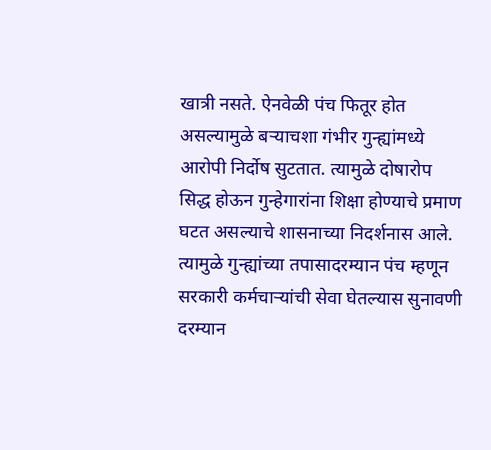खात्री नसते. ऐनवेळी पंच फितूर होत असल्यामुळे बऱ्याचशा गंभीर गुन्ह्यांमध्ये आरोपी निर्दोष सुटतात. त्यामुळे दोषारोप सिद्ध होऊन गुन्हेगारांना शिक्षा होण्याचे प्रमाण घटत असल्याचे शासनाच्या निदर्शनास आले. त्यामुळे गुन्ह्यांच्या तपासादरम्यान पंच म्हणून सरकारी कर्मचाऱ्यांची सेवा घेतल्यास सुनावणी दरम्यान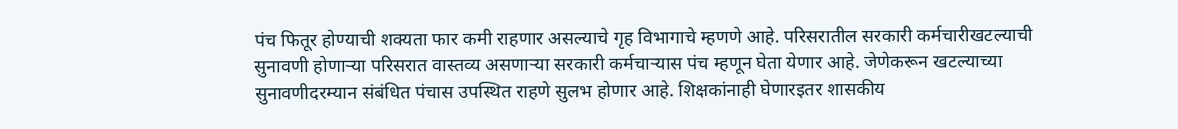पंच फितूर होण्याची शक्यता फार कमी राहणार असल्याचे गृह विभागाचे म्हणणे आहे. परिसरातील सरकारी कर्मचारीखटल्याची सुनावणी होणाऱ्या परिसरात वास्तव्य असणाऱ्या सरकारी कर्मचाऱ्यास पंच म्हणून घेता येणार आहे. जेणेकरून खटल्याच्या सुनावणीदरम्यान संबंधित पंचास उपस्थित राहणे सुलभ होणार आहे. शिक्षकांनाही घेणारइतर शासकीय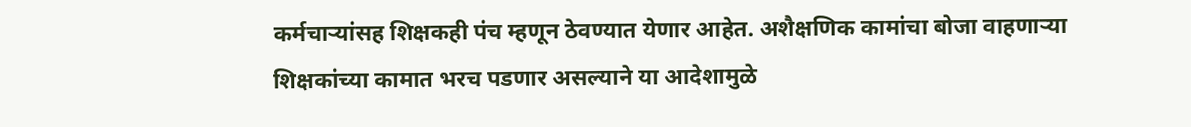कर्मचाऱ्यांसह शिक्षकही पंच म्हणून ठेवण्यात येणार आहेत. अशैक्षणिक कामांचा बोजा वाहणाऱ्या शिक्षकांच्या कामात भरच पडणार असल्याने या आदेशामुळे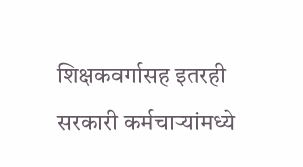शिक्षकवर्गासह इतरही सरकारी कर्मचाऱ्यांमध्ये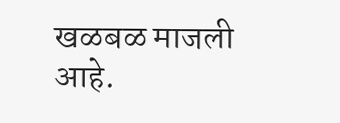खळबळ माजली आहे.